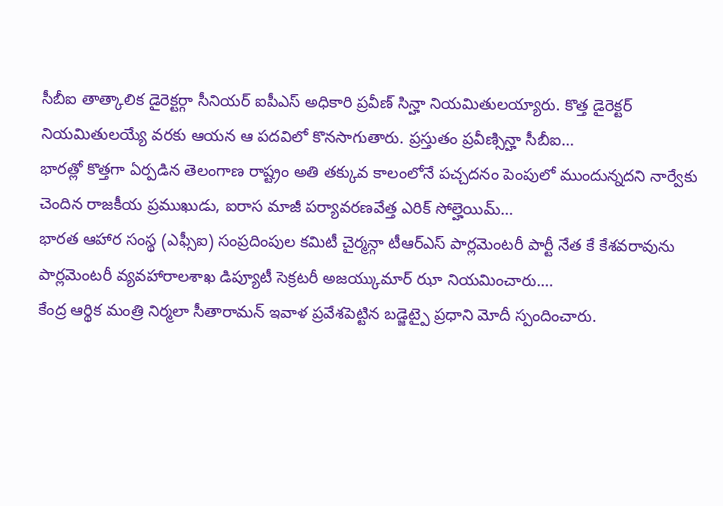సీబీఐ తాత్కాలిక డైరెక్టర్గా సీనియర్ ఐపీఎస్ అధికారి ప్రవీణ్ సిన్హా నియమితులయ్యారు. కొత్త డైరెక్టర్ నియమితులయ్యే వరకు ఆయన ఆ పదవిలో కొనసాగుతారు. ప్రస్తుతం ప్రవీణ్సిన్హా సీబీఐ…
భారత్లో కొత్తగా ఏర్పడిన తెలంగాణ రాష్ట్రం అతి తక్కువ కాలంలోనే పచ్చదనం పెంపులో ముందున్నదని నార్వేకు చెందిన రాజకీయ ప్రముఖుడు, ఐరాస మాజీ పర్యావరణవేత్త ఎరిక్ సోల్హెయిమ్…
భారత ఆహార సంస్థ (ఎఫ్సీఐ) సంప్రదింపుల కమిటీ చైర్మన్గా టీఆర్ఎస్ పార్లమెంటరీ పార్టీ నేత కే కేశవరావును పార్లమెంటరీ వ్యవహారాలశాఖ డిప్యూటీ సెక్రటరీ అజయ్కుమార్ ఝా నియమించారు.…
కేంద్ర ఆర్థిక మంత్రి నిర్మలా సీతారామన్ ఇవాళ ప్రవేశపెట్టిన బడ్జెట్పై ప్రధాని మోదీ స్పందించారు.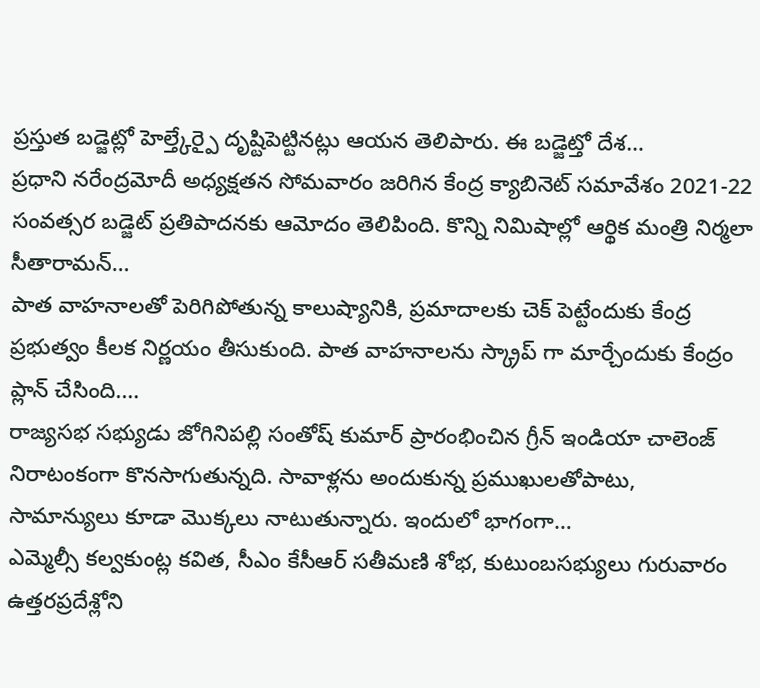ప్రస్తుత బడ్జెట్లో హెల్త్కేర్పై దృష్టిపెట్టినట్లు ఆయన తెలిపారు. ఈ బడ్జెట్తో దేశ…
ప్రధాని నరేంద్రమోదీ అధ్యక్షతన సోమవారం జరిగిన కేంద్ర క్యాబినెట్ సమావేశం 2021-22 సంవత్సర బడ్జెట్ ప్రతిపాదనకు ఆమోదం తెలిపింది. కొన్ని నిమిషాల్లో ఆర్థిక మంత్రి నిర్మలా సీతారామన్…
పాత వాహనాలతో పెరిగిపోతున్న కాలుష్యానికి, ప్రమాదాలకు చెక్ పెట్టేందుకు కేంద్ర ప్రభుత్వం కీలక నిర్ణయం తీసుకుంది. పాత వాహనాలను స్క్రాప్ గా మార్చేందుకు కేంద్రం ప్లాన్ చేసింది.…
రాజ్యసభ సభ్యుడు జోగినిపల్లి సంతోష్ కుమార్ ప్రారంభించిన గ్రీన్ ఇండియా చాలెంజ్ నిరాటంకంగా కొనసాగుతున్నది. సావాళ్లను అందుకున్న ప్రముఖులతోపాటు, సామాన్యులు కూడా మొక్కలు నాటుతున్నారు. ఇందులో భాగంగా…
ఎమ్మెల్సీ కల్వకుంట్ల కవిత, సీఎం కేసీఆర్ సతీమణి శోభ, కుటుంబసభ్యులు గురువారం ఉత్తరప్రదేశ్లోని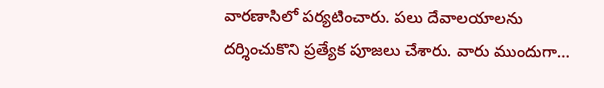వారణాసిలో పర్యటించారు. పలు దేవాలయాలను దర్శించుకొని ప్రత్యేక పూజలు చేశారు. వారు ముందుగా…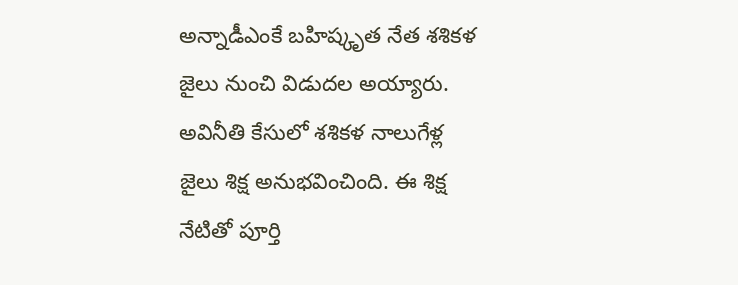అన్నాడీఎంకే బహిష్కృత నేత శశికళ జైలు నుంచి విడుదల అయ్యారు. అవినీతి కేసులో శశికళ నాలుగేళ్ల జైలు శిక్ష అనుభవించింది. ఈ శిక్ష నేటితో పూర్తి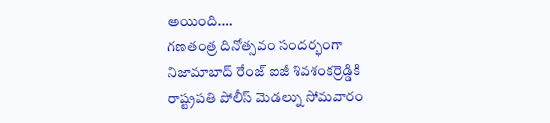అయింది.…
గణతంత్ర దినోత్సవం సందర్భంగా నిజామాబాద్ రేంజ్ ఐజీ శివశంకర్రెడ్డికి రాష్ట్రపతి పోలీస్ మెడల్ను సోమవారం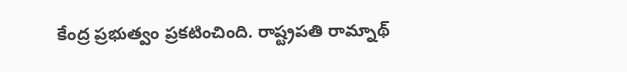కేంద్ర ప్రభుత్వం ప్రకటించింది. రాష్ట్రపతి రామ్నాథ్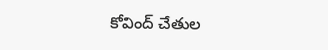కోవింద్ చేతుల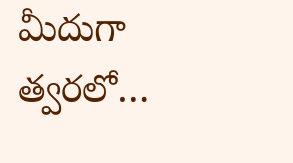మీదుగా త్వరలో…